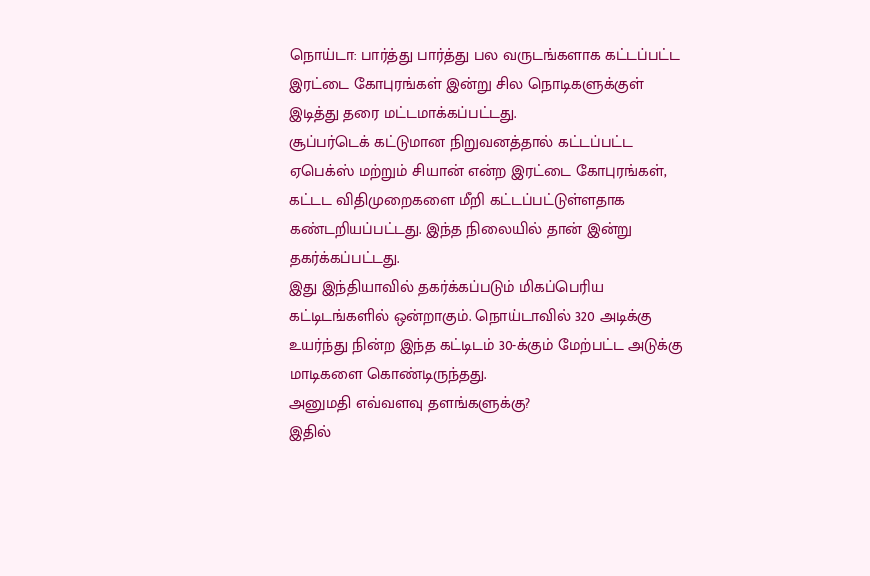நொய்டா: பார்த்து பார்த்து பல வருடங்களாக கட்டப்பட்ட இரட்டை கோபுரங்கள் இன்று சில நொடிகளுக்குள் இடித்து தரை மட்டமாக்கப்பட்டது.
சூப்பர்டெக் கட்டுமான நிறுவனத்தால் கட்டப்பட்ட ஏபெக்ஸ் மற்றும் சியான் என்ற இரட்டை கோபுரங்கள், கட்டட விதிமுறைகளை மீறி கட்டப்பட்டுள்ளதாக கண்டறியப்பட்டது. இந்த நிலையில் தான் இன்று தகர்க்கப்பட்டது.
இது இந்தியாவில் தகர்க்கப்படும் மிகப்பெரிய கட்டிடங்களில் ஒன்றாகும். நொய்டாவில் 320 அடிக்கு உயர்ந்து நின்ற இந்த கட்டிடம் 30-க்கும் மேற்பட்ட அடுக்கு மாடிகளை கொண்டிருந்தது.
அனுமதி எவ்வளவு தளங்களுக்கு?
இதில்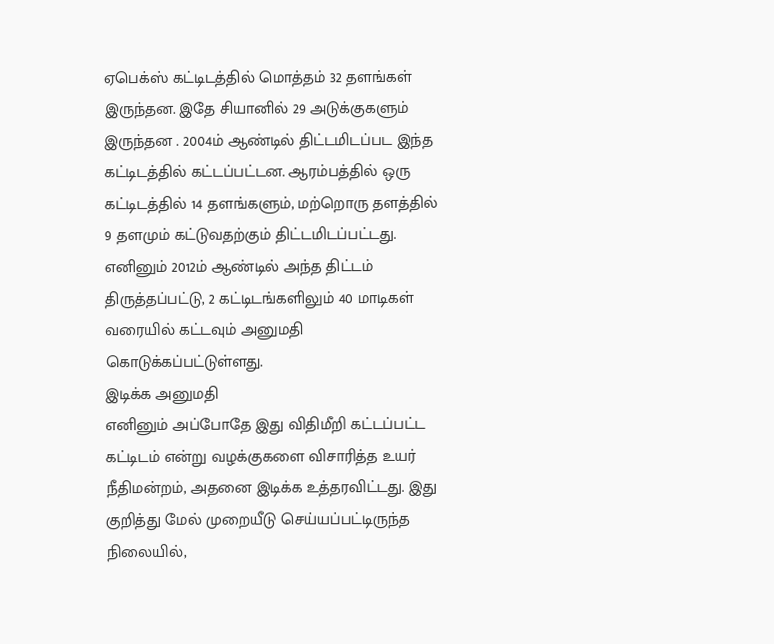ஏபெக்ஸ் கட்டிடத்தில் மொத்தம் 32 தளங்கள் இருந்தன. இதே சியானில் 29 அடுக்குகளும் இருந்தன . 2004ம் ஆண்டில் திட்டமிடப்பட இந்த கட்டிடத்தில் கட்டப்பட்டன. ஆரம்பத்தில் ஒரு கட்டிடத்தில் 14 தளங்களும், மற்றொரு தளத்தில் 9 தளமும் கட்டுவதற்கும் திட்டமிடப்பட்டது. எனினும் 2012ம் ஆண்டில் அந்த திட்டம் திருத்தப்பட்டு, 2 கட்டிடங்களிலும் 40 மாடிகள் வரையில் கட்டவும் அனுமதி கொடுக்கப்பட்டுள்ளது.
இடிக்க அனுமதி
எனினும் அப்போதே இது விதிமீறி கட்டப்பட்ட கட்டிடம் என்று வழக்குகளை விசாரித்த உயர் நீதிமன்றம், அதனை இடிக்க உத்தரவிட்டது. இது குறித்து மேல் முறையீடு செய்யப்பட்டிருந்த நிலையில்,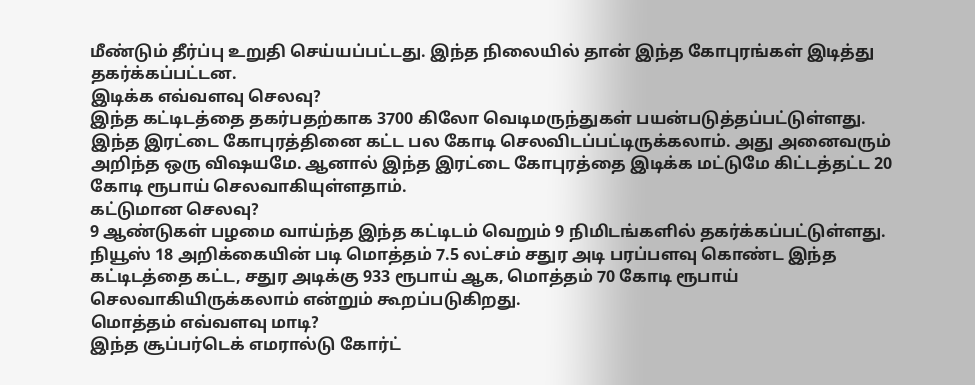மீண்டும் தீர்ப்பு உறுதி செய்யப்பட்டது. இந்த நிலையில் தான் இந்த கோபுரங்கள் இடித்து தகர்க்கப்பட்டன.
இடிக்க எவ்வளவு செலவு?
இந்த கட்டிடத்தை தகர்பதற்காக 3700 கிலோ வெடிமருந்துகள் பயன்படுத்தப்பட்டுள்ளது. இந்த இரட்டை கோபுரத்தினை கட்ட பல கோடி செலவிடப்பட்டிருக்கலாம். அது அனைவரும் அறிந்த ஒரு விஷயமே. ஆனால் இந்த இரட்டை கோபுரத்தை இடிக்க மட்டுமே கிட்டத்தட்ட 20 கோடி ரூபாய் செலவாகியுள்ளதாம்.
கட்டுமான செலவு?
9 ஆண்டுகள் பழமை வாய்ந்த இந்த கட்டிடம் வெறும் 9 நிமிடங்களில் தகர்க்கப்பட்டுள்ளது.
நியூஸ் 18 அறிக்கையின் படி மொத்தம் 7.5 லட்சம் சதுர அடி பரப்பளவு கொண்ட இந்த கட்டிடத்தை கட்ட, சதுர அடிக்கு 933 ரூபாய் ஆக, மொத்தம் 70 கோடி ரூபாய் செலவாகியிருக்கலாம் என்றும் கூறப்படுகிறது.
மொத்தம் எவ்வளவு மாடி?
இந்த சூப்பர்டெக் எமரால்டு கோர்ட்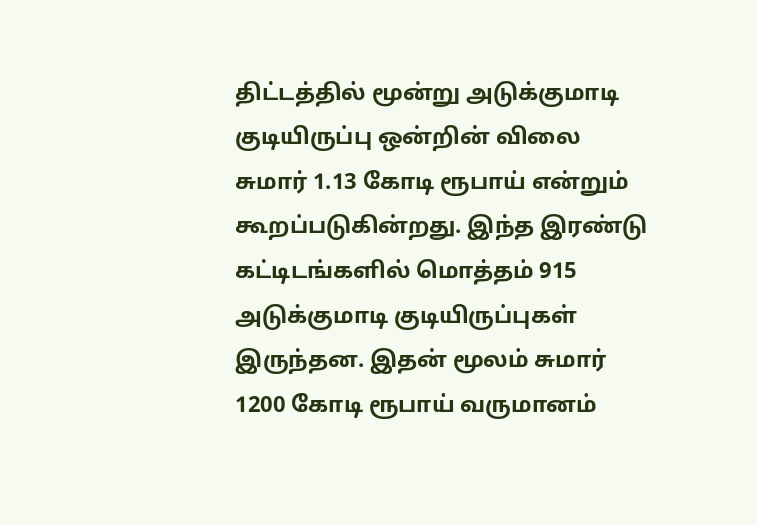திட்டத்தில் மூன்று அடுக்குமாடி குடியிருப்பு ஒன்றின் விலை சுமார் 1.13 கோடி ரூபாய் என்றும் கூறப்படுகின்றது. இந்த இரண்டு கட்டிடங்களில் மொத்தம் 915 அடுக்குமாடி குடியிருப்புகள் இருந்தன. இதன் மூலம் சுமார் 1200 கோடி ரூபாய் வருமானம்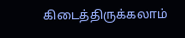கிடைத்திருக்கலாம்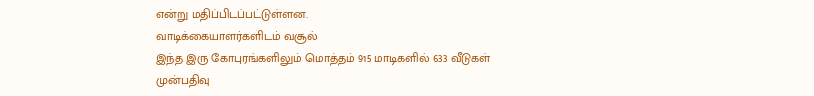என்று மதிப்பிடப்பட்டுள்ளன.
வாடிக்கையாளர்களிடம் வசூல்
இந்த இரு கோபுரங்களிலும் மொத்தம் 915 மாடிகளில் 633 வீடுகள் முன்பதிவு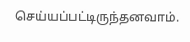செய்யப்பட்டிருந்தனவாம்.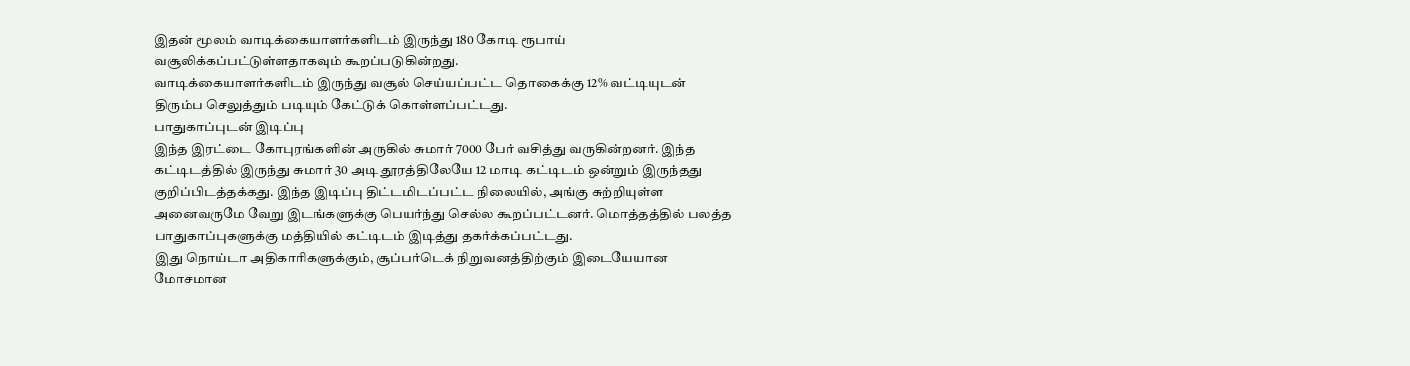இதன் மூலம் வாடிக்கையாளர்களிடம் இருந்து 180 கோடி ரூபாய் வசூலிக்கப்பட்டுள்ளதாகவும் கூறப்படுகின்றது.
வாடிக்கையாளர்களிடம் இருந்து வசூல் செய்யப்பட்ட தொகைக்கு 12% வட்டியுடன் திரும்ப செலுத்தும் படியும் கேட்டுக் கொள்ளப்பட்டது.
பாதுகாப்புடன் இடிப்பு
இந்த இரட்டை கோபுரங்களின் அருகில் சுமார் 7000 பேர் வசித்து வருகின்றனர். இந்த கட்டிடத்தில் இருந்து சுமார் 30 அடி தூரத்திலேயே 12 மாடி கட்டிடம் ஒன்றும் இருந்தது குறிப்பிடத்தக்கது. இந்த இடிப்பு திட்டமிடப்பட்ட நிலையில், அங்கு சுற்றியுள்ள அனைவருமே வேறு இடங்களுக்கு பெயர்ந்து செல்ல கூறப்பட்டனர். மொத்தத்தில் பலத்த பாதுகாப்புகளுக்கு மத்தியில் கட்டிடம் இடித்து தகர்க்கப்பட்டது.
இது நொய்டா அதிகாரிகளுக்கும், சூப்பர்டெக் நிறுவனத்திற்கும் இடையேயான மோசமான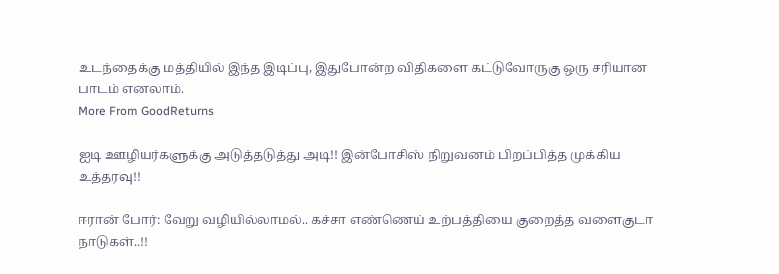உடந்தைக்கு மத்தியில் இந்த இடிப்பு, இதுபோன்ற விதிகளை கட்டுவோருகு ஒரு சரியான பாடம் எனலாம்.
More From GoodReturns

ஐடி ஊழியர்களுக்கு அடுத்தடுத்து அடி!! இன்போசிஸ் நிறுவனம் பிறப்பித்த முக்கிய உத்தரவு!!

ஈரான் போர்: வேறு வழியில்லாமல்.. கச்சா எண்ணெய் உற்பத்தியை குறைத்த வளைகுடா நாடுகள்..!!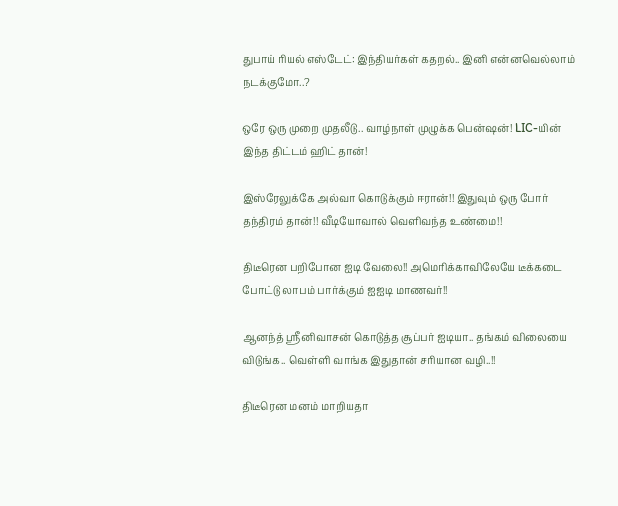துபாய் ரியல் எஸ்டேட்: இந்தியர்கள் கதறல்.. இனி என்னவெல்லாம் நடக்குமோ..?

ஒரே ஒரு முறை முதலீடு.. வாழ்நாள் முழுக்க பென்ஷன்! LIC-யின் இந்த திட்டம் ஹிட் தான்!

இஸ்ரேலுக்கே அல்வா கொடுக்கும் ஈரான்!! இதுவும் ஒரு போர் தந்திரம் தான்!! வீடியோவால் வெளிவந்த உண்மை!!

திடீரென பறிபோன ஐடி வேலை!! அமெரிக்காவிலேயே டீக்கடை போட்டு லாபம் பார்க்கும் ஐஐடி மாணவர்!!

ஆனந்த் ஸ்ரீனிவாசன் கொடுத்த சூப்பர் ஐடியா.. தங்கம் விலையை விடுங்க.. வெள்ளி வாங்க இதுதான் சரியான வழி..!!

திடீரென மனம் மாறியதா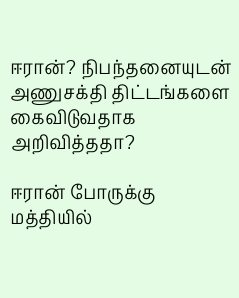ஈரான்? நிபந்தனையுடன் அணுசக்தி திட்டங்களை கைவிடுவதாக அறிவித்ததா?

ஈரான் போருக்கு மத்தியில்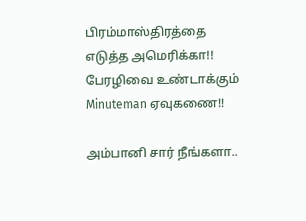பிரம்மாஸ்திரத்தை எடுத்த அமெரிக்கா!! பேரழிவை உண்டாக்கும் Minuteman ஏவுகணை!!

அம்பானி சார் நீங்களா..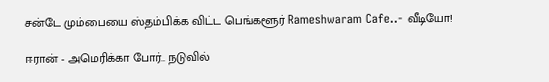சன்டே மும்பையை ஸ்தம்பிக்க விட்ட பெங்களூர் Rameshwaram Cafe..- வீடியோ!

ஈரான் - அமெரிக்கா போர்.. நடுவில்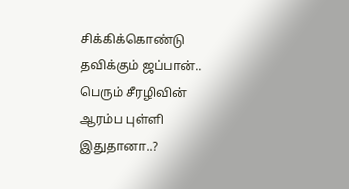சிக்கிக்கொண்டு தவிக்கும் ஜப்பான்.. பெரும் சீரழிவின் ஆரம்ப புள்ளி இதுதானா..?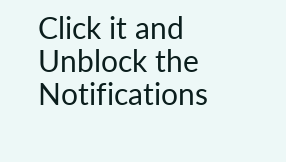Click it and Unblock the Notifications